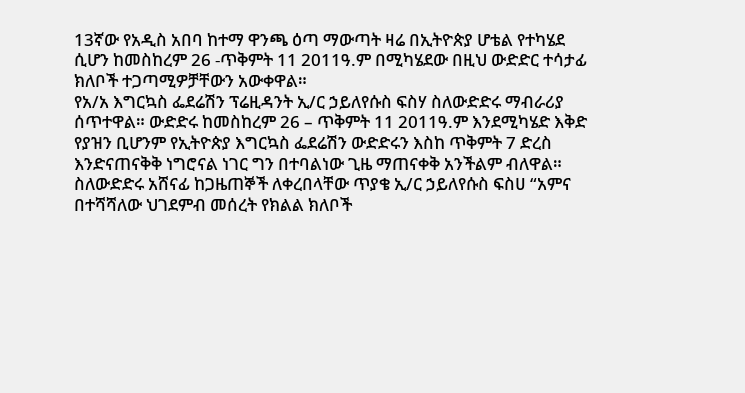13ኛው የአዲስ አበባ ከተማ ዋንጫ ዕጣ ማውጣት ዛሬ በኢትዮጵያ ሆቴል የተካሄደ ሲሆን ከመስከረም 26 -ጥቅምት 11 2011ዓ.ም በሚካሄደው በዚህ ውድድር ተሳታፊ ክለቦች ተጋጣሚዎቻቸውን አውቀዋል።
የአ/አ እግርኳስ ፌደሬሽን ፕሬዚዳንት ኢ/ር ኃይለየሱስ ፍስሃ ስለውድድሩ ማብራሪያ ሰጥተዋል። ውድድሩ ከመስከረም 26 – ጥቅምት 11 2011ዓ.ም እንደሚካሄድ እቅድ የያዝን ቢሆንም የኢትዮጵያ እግርኳስ ፌደሬሽን ውድድሩን እስከ ጥቅምት 7 ድረስ እንድናጠናቅቅ ነግሮናል ነገር ግን በተባልነው ጊዜ ማጠናቀቅ አንችልም ብለዋል።
ስለውድድሩ አሸናፊ ከጋዜጠኞች ለቀረበላቸው ጥያቄ ኢ/ር ኃይለየሱስ ፍስሀ “አምና በተሻሻለው ህገደምብ መሰረት የክልል ክለቦች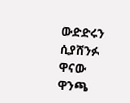ውድድሩን ሲያሸንፉ ዋናው ዋንጫ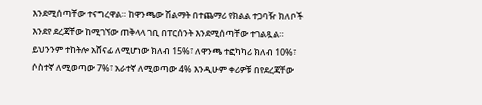እንደሚሰጣቸው ተናግረዋል። ከዋንጫው ሽልማት በተጨማሪ የክልል ተጋባዥ ክለቦች እንደየ ደረጃቸው ከሚገኘው ጠቅላላ ገቢ በፐርሰንት እንደሚሰጣቸው ተገልጿል። ይህንንም ተከትሎ አሸናፊ ለሚሆነው ክለብ 15%፣ ለዋንጫ ተፎካካሪ ክለብ 10%፣ ሶስተኛ ለሚወጣው 7%፣ አራተኛ ለሚወጣው 4% እንዲሁም ቀሪዎቹ በየደረጃቸው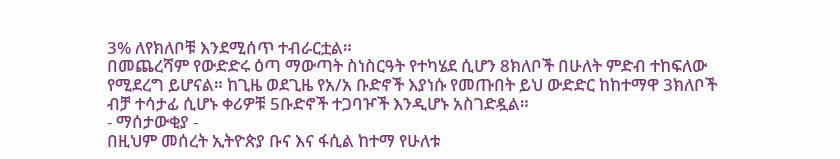3% ለየክለቦቹ እንደሚሰጥ ተብራርቷል።
በመጨረሻም የውድድሩ ዕጣ ማውጣት ስነስርዓት የተካሄደ ሲሆን 8ክለቦች በሁለት ምድብ ተከፍለው የሚደረግ ይሆናል። ከጊዜ ወደጊዜ የአ/አ ቡድኖች እያነሱ የመጡበት ይህ ውድድር ከከተማዋ 3ክለቦች ብቻ ተሳታፊ ሲሆኑ ቀሪዎቹ 5ቡድኖች ተጋባዦች እንዲሆኑ አስገድዷል።
- ማሰታውቂያ -
በዚህም መሰረት ኢትዮጵያ ቡና እና ፋሲል ከተማ የሁለቱ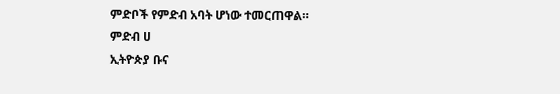ምድቦች የምድብ አባት ሆነው ተመርጠዋል።
ምድብ ሀ
ኢትዮጵያ ቡና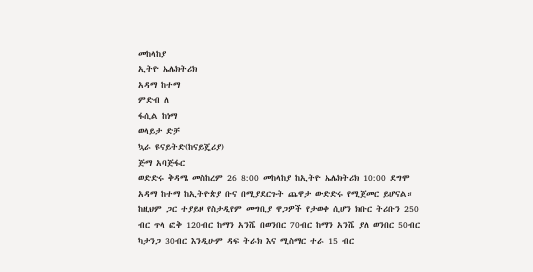መከላከያ
ኢትዮ ኤሌክትሪክ
አዳማ ከተማ
ምድብ ለ
ፋሲል ከነማ
ወላይታ ድቻ
ኳራ ዩናይትድ(ከናይጄሪያ)
ጅማ አባጅፋር
ወድድሩ ቅዳሜ መስከረም 26 8:00 መከላከያ ከኢትዮ ኤሌክትሪክ 10:00 ደግሞ አዳማ ከተማ ከኢትዮጵያ ቡና በሚያደርጉት ጨዋታ ውድድሩ የሚጀመር ይሆናል። ከዚህም ጋር ተያይዞ የስታዲየም መግቢያ ዋጋዎች የታወቀ ሲሆን ክቡር ትሪቡን 250 ብር ጥላ ፎቅ 120ብር ከማን አንሼ በወንበር 70ብር ከማን አንሼ ያለ ወንበር 50ብር ካታንጋ 30ብር እንዲሁም ዳፍ ትራክ እና ሚስማር ተራ 15 ብር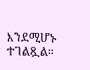እንደሚሆኑ ተገልጿል።